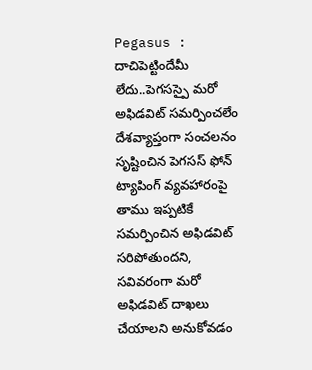Pegasus : దాచిపెట్టిందేమీ లేదు..పెగసస్పై మరో అఫిడవిట్ సమర్పించలేం
దేశవ్యాప్తంగా సంచలనం సృష్టించిన పెగసస్ ఫోన్ ట్యాపింగ్ వ్యవహారంపై తాము ఇప్పటికే సమర్పించిన అఫిడవిట్ సరిపోతుందని, సవివరంగా మరో అఫిడవిట్ దాఖలు చేయాలని అనుకోవడం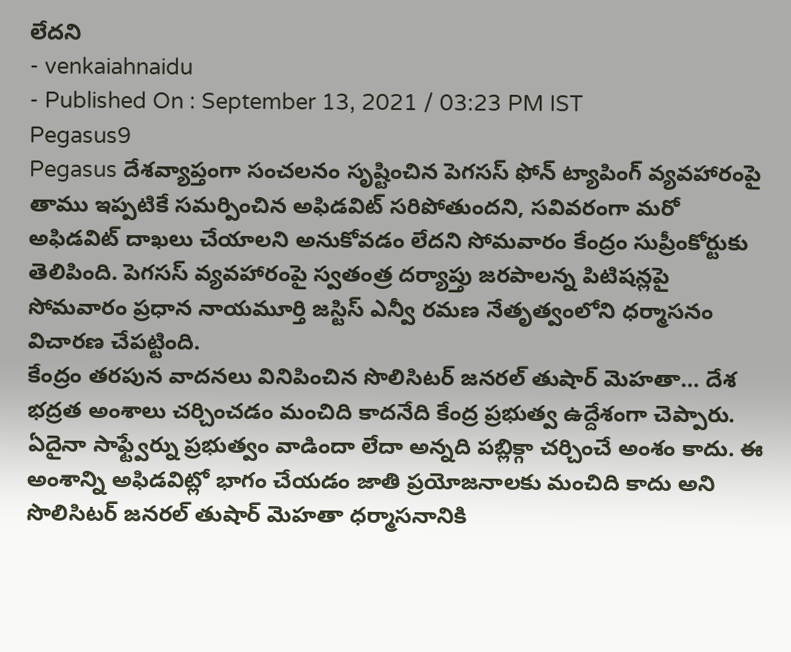లేదని
- venkaiahnaidu
- Published On : September 13, 2021 / 03:23 PM IST
Pegasus9
Pegasus దేశవ్యాప్తంగా సంచలనం సృష్టించిన పెగసస్ ఫోన్ ట్యాపింగ్ వ్యవహారంపై తాము ఇప్పటికే సమర్పించిన అఫిడవిట్ సరిపోతుందని, సవివరంగా మరో అఫిడవిట్ దాఖలు చేయాలని అనుకోవడం లేదని సోమవారం కేంద్రం సుప్రీంకోర్టుకు తెలిపింది. పెగసస్ వ్యవహారంపై స్వతంత్ర దర్యాప్తు జరపాలన్న పిటిషన్లపై సోమవారం ప్రధాన నాయమూర్తి జస్టిస్ ఎన్వీ రమణ నేతృత్వంలోని ధర్మాసనం విచారణ చేపట్టింది.
కేంద్రం తరపున వాదనలు వినిపించిన సొలిసిటర్ జనరల్ తుషార్ మెహతా… దేశ భద్రత అంశాలు చర్చించడం మంచిది కాదనేది కేంద్ర ప్రభుత్వ ఉద్దేశంగా చెప్పారు. ఏదైనా సాఫ్ట్వేర్ను ప్రభుత్వం వాడిందా లేదా అన్నది పబ్లిక్గా చర్చించే అంశం కాదు. ఈ అంశాన్ని అఫిడవిట్లో భాగం చేయడం జాతి ప్రయోజనాలకు మంచిది కాదు అని సొలిసిటర్ జనరల్ తుషార్ మెహతా ధర్మాసనానికి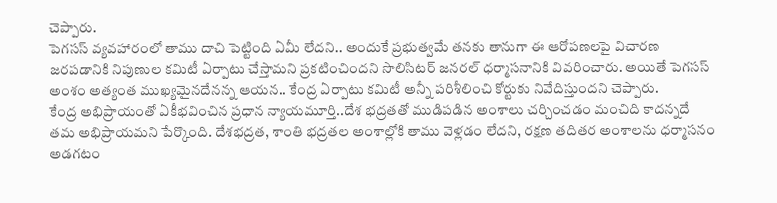చెప్పారు.
పెగసస్ వ్యవహారంలో తాము దాచి పెట్టింది ఏమీ లేదని.. అందుకే ప్రభుత్వమే తనకు తానుగా ఈ ఆరోపణలపై విచారణ జరపడానికి నిపుణుల కమిటీ ఏర్పాటు చేస్తామని ప్రకటించిందని సొలిసిటర్ జనరల్ ధర్మాసనానికి వివరించారు. అయితే పెగసస్ అంశం అత్యంత ముఖ్యమైనదేనన్న ఆయన.. కేంద్ర ఏర్పాటు కమిటీ అన్నీ పరిశీలించి కోర్టుకు నివేదిస్తుందని చెప్పారు.
కేంద్ర అభిప్రాయంతో ఏకీభవించిన ప్రధాన న్యాయమూర్తి..దేశ భద్రతతో ముడిపడిన అంశాలు చర్చించడం మంచిది కాదన్నదే తమ అభిప్రాయమని పేర్కొంది. దేశభద్రత, శాంతి భద్రతల అంశాల్లోకి తాము వెళ్లడం లేదని, రక్షణ తదితర అంశాలను ధర్మాసనం అడగటం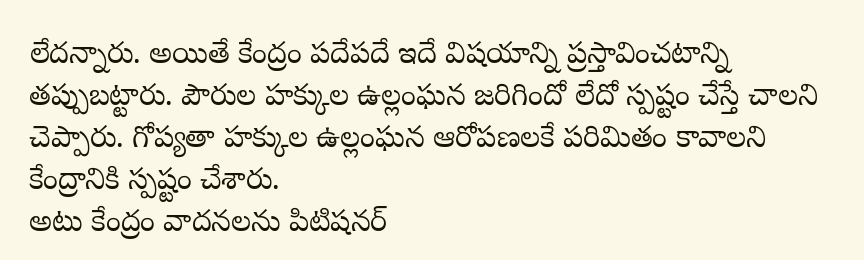లేదన్నారు. అయితే కేంద్రం పదేపదే ఇదే విషయాన్ని ప్రస్తావించటాన్ని తప్పుబట్టారు. పౌరుల హక్కుల ఉల్లంఘన జరిగిందో లేదో స్పష్టం చేస్తే చాలని చెప్పారు. గోప్యతా హక్కుల ఉల్లంఘన ఆరోపణలకే పరిమితం కావాలని కేంద్రానికి స్పష్టం చేశారు.
అటు కేంద్రం వాదనలను పిటిషనర్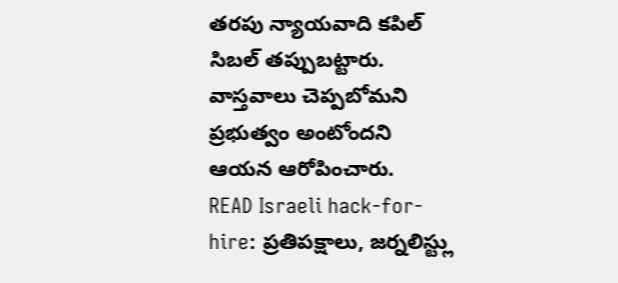తరపు న్యాయవాది కపిల్ సిబల్ తప్పుబట్టారు. వాస్తవాలు చెప్పబోమని ప్రభుత్వం అంటోందని ఆయన ఆరోపించారు.
READ Israeli hack-for-hire: ప్రతిపక్షాలు, జర్నలిస్ట్లు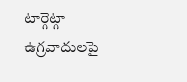టార్గెట్గా ఉగ్రవాదులపై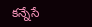కన్నేసే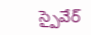స్పైవేర్